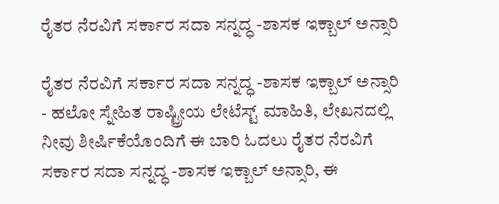ರೈತರ ನೆರವಿಗೆ ಸರ್ಕಾರ ಸದಾ ಸನ್ನದ್ಧ -ಶಾಸಕ ಇಕ್ಬಾಲ್ ಅನ್ಸಾರಿ

ರೈತರ ನೆರವಿಗೆ ಸರ್ಕಾರ ಸದಾ ಸನ್ನದ್ಧ -ಶಾಸಕ ಇಕ್ಬಾಲ್ ಅನ್ಸಾರಿ - ಹಲೋ ಸ್ನೇಹಿತ ರಾಷ್ಟ್ರೀಯ ಲೇಟೆಸ್ಟ್ ಮಾಹಿತಿ, ಲೇಖನದಲ್ಲಿ ನೀವು ಶೀರ್ಷಿಕೆಯೊಂದಿಗೆ ಈ ಬಾರಿ ಓದಲು ರೈತರ ನೆರವಿಗೆ ಸರ್ಕಾರ ಸದಾ ಸನ್ನದ್ಧ -ಶಾಸಕ ಇಕ್ಬಾಲ್ ಅನ್ಸಾರಿ, ಈ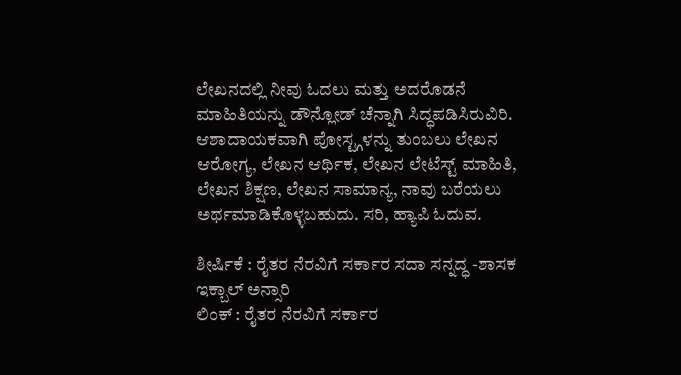ಲೇಖನದಲ್ಲಿ ನೀವು ಓದಲು ಮತ್ತು ಅದರೊಡನೆ ಮಾಹಿತಿಯನ್ನು ಡೌನ್ಲೋಡ್ ಚೆನ್ನಾಗಿ ಸಿದ್ಧಪಡಿಸಿರುವಿರಿ. ಆಶಾದಾಯಕವಾಗಿ ಪೋಸ್ಟ್ಗಳನ್ನು ತುಂಬಲು ಲೇಖನ ಆರೋಗ್ಯ, ಲೇಖನ ಆರ್ಥಿಕ, ಲೇಖನ ಲೇಟೆಸ್ಟ್ ಮಾಹಿತಿ, ಲೇಖನ ಶಿಕ್ಷಣ, ಲೇಖನ ಸಾಮಾನ್ಯ, ನಾವು ಬರೆಯಲು ಅರ್ಥಮಾಡಿಕೊಳ್ಳಬಹುದು. ಸರಿ, ಹ್ಯಾಪಿ ಓದುವ.

ಶೀರ್ಷಿಕೆ : ರೈತರ ನೆರವಿಗೆ ಸರ್ಕಾರ ಸದಾ ಸನ್ನದ್ಧ -ಶಾಸಕ ಇಕ್ಬಾಲ್ ಅನ್ಸಾರಿ
ಲಿಂಕ್ : ರೈತರ ನೆರವಿಗೆ ಸರ್ಕಾರ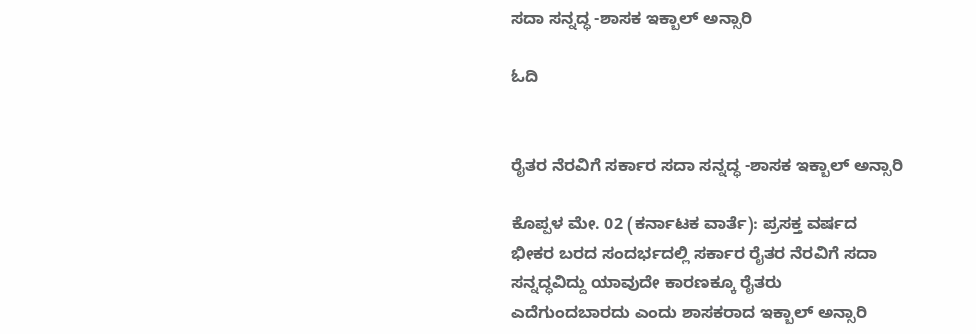ಸದಾ ಸನ್ನದ್ಧ -ಶಾಸಕ ಇಕ್ಬಾಲ್ ಅನ್ಸಾರಿ

ಓದಿ


ರೈತರ ನೆರವಿಗೆ ಸರ್ಕಾರ ಸದಾ ಸನ್ನದ್ಧ -ಶಾಸಕ ಇಕ್ಬಾಲ್ ಅನ್ಸಾರಿ

ಕೊಪ್ಪಳ ಮೇ. 02 (ಕರ್ನಾಟಕ ವಾರ್ತೆ): ಪ್ರಸಕ್ತ ವರ್ಷದ ಭೀಕರ ಬರದ ಸಂದರ್ಭದಲ್ಲಿ ಸರ್ಕಾರ ರೈತರ ನೆರವಿಗೆ ಸದಾ ಸನ್ನದ್ಧವಿದ್ದು ಯಾವುದೇ ಕಾರಣಕ್ಕೂ ರೈತರು ಎದೆಗುಂದಬಾರದು ಎಂದು ಶಾಸಕರಾದ ಇಕ್ಬಾಲ್ ಅನ್ಸಾರಿ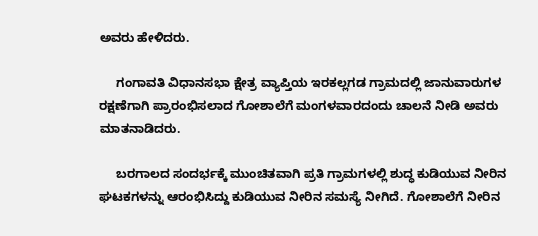ಅವರು ಹೇಳಿದರು.

     ಗಂಗಾವತಿ ವಿಧಾನಸಭಾ ಕ್ಷೇತ್ರ ವ್ಯಾಪ್ತಿಯ ಇರಕಲ್ಲಗಡ ಗ್ರಾಮದಲ್ಲಿ ಜಾನುವಾರುಗಳ ರಕ್ಷಣೆಗಾಗಿ ಪ್ರಾರಂಭಿಸಲಾದ ಗೋಶಾಲೆಗೆ ಮಂಗಳವಾರದಂದು ಚಾಲನೆ ನೀಡಿ ಅವರು ಮಾತನಾಡಿದರು.

     ಬರಗಾಲದ ಸಂದರ್ಭಕ್ಕೆ ಮುಂಚಿತವಾಗಿ ಪ್ರತಿ ಗ್ರಾಮಗಳಲ್ಲಿ ಶುದ್ಧ ಕುಡಿಯುವ ನೀರಿನ ಘಟಕಗಳನ್ನು ಆರಂಭಿಸಿದ್ದು ಕುಡಿಯುವ ನೀರಿನ ಸಮಸ್ಯೆ ನೀಗಿದೆ. ಗೋಶಾಲೆಗೆ ನೀರಿನ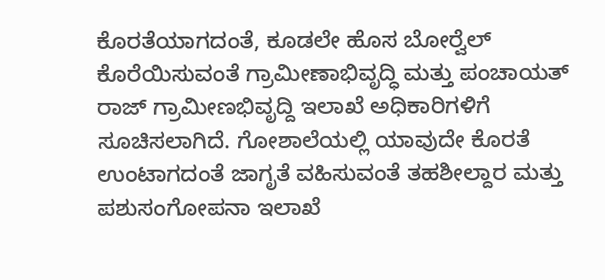ಕೊರತೆಯಾಗದಂತೆ, ಕೂಡಲೇ ಹೊಸ ಬೋರ್‍ವೆಲ್ ಕೊರೆಯಿಸುವಂತೆ ಗ್ರಾಮೀಣಾಭಿವೃದ್ಧಿ ಮತ್ತು ಪಂಚಾಯತ್ ರಾಜ್ ಗ್ರಾಮೀಣಭಿವೃದ್ದಿ ಇಲಾಖೆ ಅಧಿಕಾರಿಗಳಿಗೆ ಸೂಚಿಸಲಾಗಿದೆ. ಗೋಶಾಲೆಯಲ್ಲಿ ಯಾವುದೇ ಕೊರತೆ ಉಂಟಾಗದಂತೆ ಜಾಗೃತೆ ವಹಿಸುವಂತೆ ತಹಶೀಲ್ದಾರ ಮತ್ತು ಪಶುಸಂಗೋಪನಾ ಇಲಾಖೆ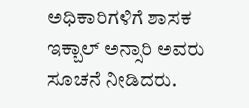ಅಧಿಕಾರಿಗಳಿಗೆ ಶಾಸಕ ಇಕ್ಬಾಲ್ ಅನ್ಸಾರಿ ಅವರು ಸೂಚನೆ ನೀಡಿದರು.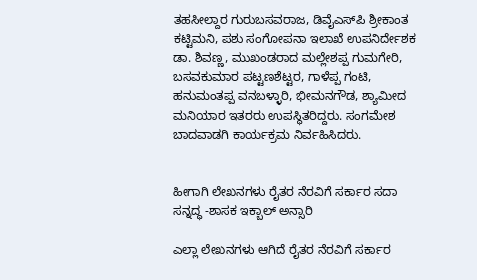ತಹಸೀಲ್ದಾರ ಗುರುಬಸವರಾಜ, ಡಿವೈಎಸ್‍ಪಿ ಶ್ರೀಕಾಂತ ಕಟ್ಟಿಮನಿ, ಪಶು ಸಂಗೋಪನಾ ಇಲಾಖೆ ಉಪನಿರ್ದೇಶಕ ಡಾ. ಶಿವಣ್ಣ, ಮುಖಂಡರಾದ ಮಲ್ಲೇಶಪ್ಪ ಗುಮಗೇರಿ, ಬಸವಕುಮಾರ ಪಟ್ಟಣಶೆಟ್ಟರ, ಗಾಳೆಪ್ಪ ಗಂಟಿ, ಹನುಮಂತಪ್ಪ ವನಬಳ್ಳಾರಿ, ಭೀಮನಗೌಡ, ಶ್ಯಾಮೀದ ಮನಿಯಾರ ಇತರರು ಉಪಸ್ಥಿತರಿದ್ದರು. ಸಂಗಮೇಶ ಬಾದವಾಡಗಿ ಕಾರ್ಯಕ್ರಮ ನಿರ್ವಹಿಸಿದರು.


ಹೀಗಾಗಿ ಲೇಖನಗಳು ರೈತರ ನೆರವಿಗೆ ಸರ್ಕಾರ ಸದಾ ಸನ್ನದ್ಧ -ಶಾಸಕ ಇಕ್ಬಾಲ್ ಅನ್ಸಾರಿ

ಎಲ್ಲಾ ಲೇಖನಗಳು ಆಗಿದೆ ರೈತರ ನೆರವಿಗೆ ಸರ್ಕಾರ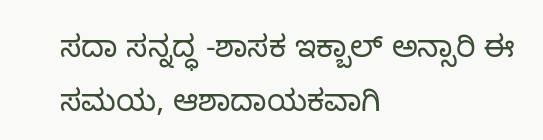ಸದಾ ಸನ್ನದ್ಧ -ಶಾಸಕ ಇಕ್ಬಾಲ್ ಅನ್ಸಾರಿ ಈ ಸಮಯ, ಆಶಾದಾಯಕವಾಗಿ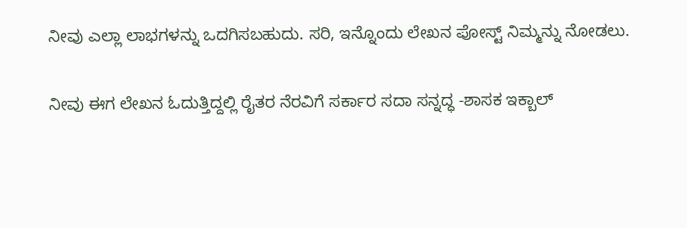ನೀವು ಎಲ್ಲಾ ಲಾಭಗಳನ್ನು ಒದಗಿಸಬಹುದು. ಸರಿ, ಇನ್ನೊಂದು ಲೇಖನ ಪೋಸ್ಟ್ ನಿಮ್ಮನ್ನು ನೋಡಲು.

ನೀವು ಈಗ ಲೇಖನ ಓದುತ್ತಿದ್ದಲ್ಲಿ ರೈತರ ನೆರವಿಗೆ ಸರ್ಕಾರ ಸದಾ ಸನ್ನದ್ಧ -ಶಾಸಕ ಇಕ್ಬಾಲ್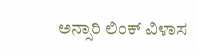ಅನ್ಸಾರಿ ಲಿಂಕ್ ವಿಳಾಸ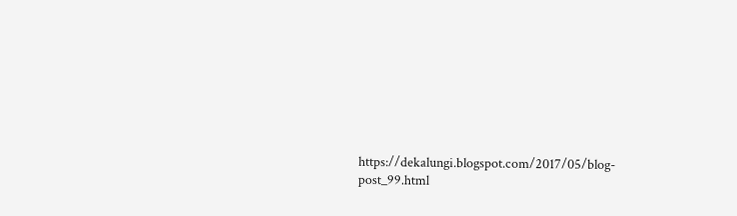https://dekalungi.blogspot.com/2017/05/blog-post_99.html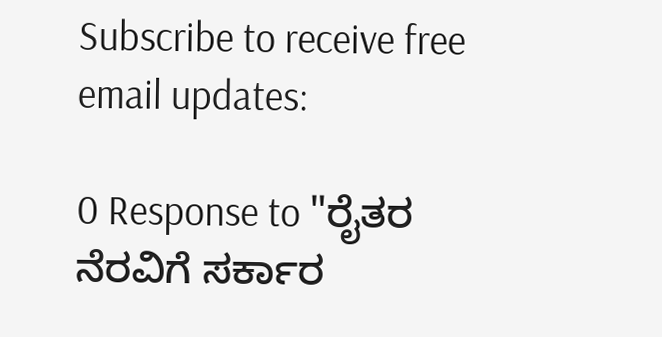Subscribe to receive free email updates:

0 Response to "ರೈತರ ನೆರವಿಗೆ ಸರ್ಕಾರ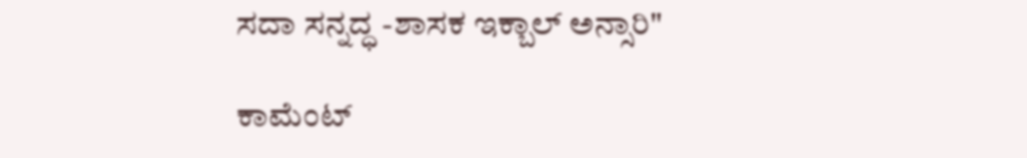ಸದಾ ಸನ್ನದ್ಧ -ಶಾಸಕ ಇಕ್ಬಾಲ್ ಅನ್ಸಾರಿ"

ಕಾಮೆಂಟ್‌‌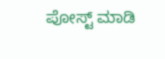ಪೋಸ್ಟ್‌ ಮಾಡಿ